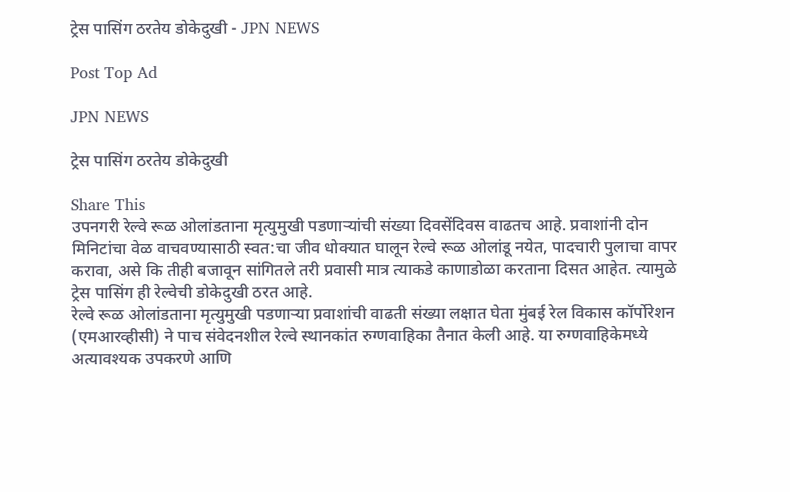ट्रेस पासिंग ठरतेय डोकेदुखी - JPN NEWS

Post Top Ad

JPN NEWS

ट्रेस पासिंग ठरतेय डोकेदुखी

Share This
उपनगरी रेल्वे रूळ ओलांडताना मृत्युमुखी पडणार्‍यांची संख्या दिवसेंदिवस वाढतच आहे. प्रवाशांनी दोन मिनिटांचा वेळ वाचवण्यासाठी स्वत:चा जीव धोक्यात घालून रेल्वे रूळ ओलांडू नयेत, पादचारी पुलाचा वापर करावा, असे कि तीही बजावून सांगितले तरी प्रवासी मात्र त्याकडे काणाडोळा करताना दिसत आहेत. त्यामुळे ट्रेस पासिंग ही रेल्वेची डोकेदुखी ठरत आहे.
रेल्वे रूळ ओलांडताना मृत्युमुखी पडणार्‍या प्रवाशांची वाढती संख्या लक्षात घेता मुंबई रेल विकास कॉर्पोरेशन (एमआरव्हीसी) ने पाच संवेदनशील रेल्वे स्थानकांत रुग्णवाहिका तैनात केली आहे. या रुग्णवाहिकेमध्ये अत्यावश्यक उपकरणे आणि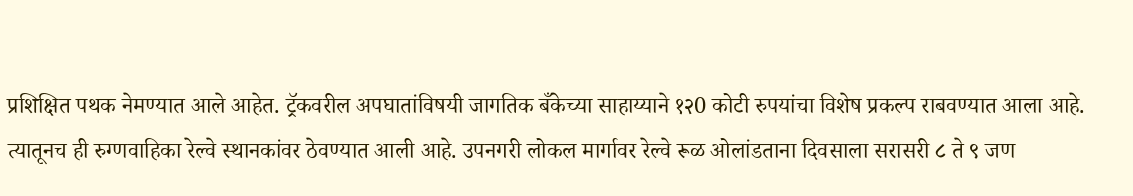प्रशिक्षित पथक नेमण्यात आले आहेत. ट्रॅकवरील अपघातांविषयी जागतिक बँकेच्या साहाय्याने १२0 कोटी रुपयांचा विशेष प्रकल्प राबवण्यात आला आहे. त्यातूनच ही रुग्णवाहिका रेल्वे स्थानकांवर ठेवण्यात आली आहे. उपनगरी लोकल मार्गावर रेल्वे रूळ ओलांडताना दिवसाला सरासरी ८ ते ९ जण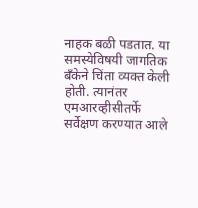नाहक बळी पडतात. या समस्येविषयी जागतिक बँकेने चिंता व्यक्त केली होती. त्यानंतर एमआरव्हीसीतर्फे सर्वेक्षण करण्यात आले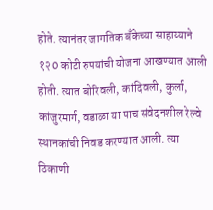होते. त्यानंतर जागतिक बँकेच्या साहाय्याने १२0 कोटी रुपयांची योजना आखण्यात आली होती. त्यात बोरिवली, कांदिवली, कुर्ला, कांजुरमार्ग, वडाळा या पाच संवेदनशील रेल्वे स्थानकांची निवड करण्यात आली. त्या ठिकाणी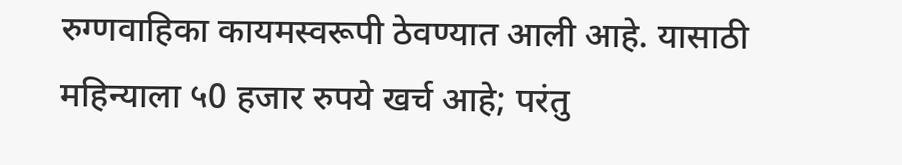रुग्णवाहिका कायमस्वरूपी ठेवण्यात आली आहे. यासाठी महिन्याला ५0 हजार रुपये खर्च आहे; परंतु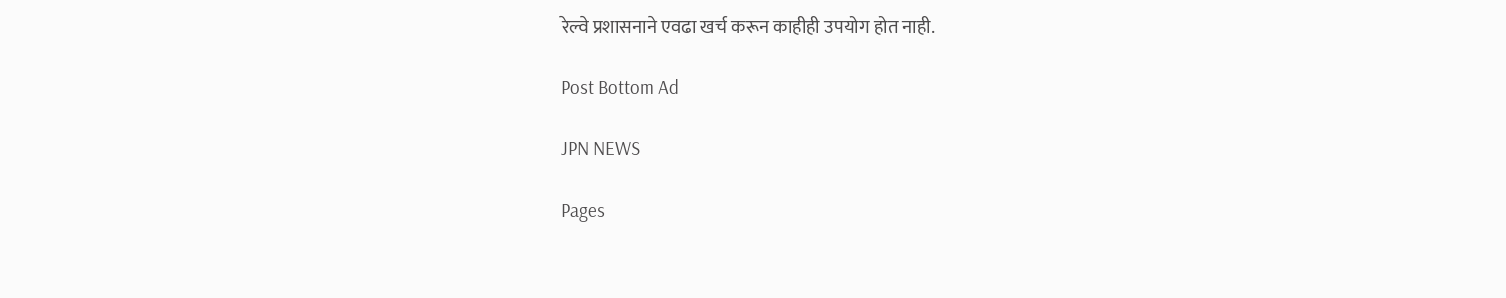रेल्वे प्रशासनाने एवढा खर्च करून काहीही उपयोग होत नाही.

Post Bottom Ad

JPN NEWS

Pages